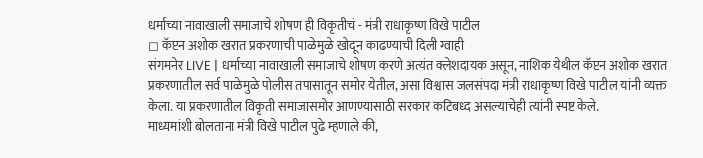धर्माच्या नावाखाली समाजाचे शोषण ही विकृतीचं - मंत्री राधाकृष्ण विखे पाटील
◻ कॅप्टन अशोक खरात प्रकरणाची पाळेमुळे खोदून काढण्याची दिली ग्वाही
संगमनेर LIVE | धर्माच्या नावाखाली समाजाचे शोषण करणे अत्यंत क्लेशदायक असून, नाशिक येथील कॅप्टन अशोक खरात प्रकरणातील सर्व पाळेमुळे पोलीस तपासातून समोर येतील, असा विश्वास जलसंपदा मंत्री राधाकृष्ण विखे पाटील यांनी व्यक्त केला. या प्रकरणातील विकृती समाजासमोर आणण्यासाठी सरकार कटिबध्द असल्याचेही त्यांनी स्पष्ट केले.
माध्यमांशी बोलताना मंत्री विखे पाटील पुढे म्हणाले की,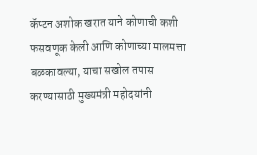कॅप्टन अशोक खरात याने कोणाची कशी फसवणूक केली आणि कोणाच्या मालमत्ता बळकावल्या, याचा सखोल तपास करण्यासाठी मुख्यमंत्री महोदयांनी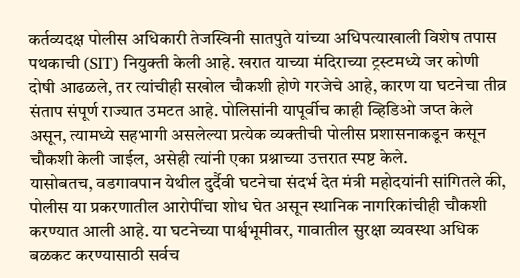कर्तव्यदक्ष पोलीस अधिकारी तेजस्विनी सातपुते यांच्या अधिपत्याखाली विशेष तपास पथकाची (SIT) नियुक्ती केली आहे. खरात याच्या मंदिराच्या ट्रस्टमध्ये जर कोणी दोषी आढळले, तर त्यांचीही सखोल चौकशी होणे गरजेचे आहे, कारण या घटनेचा तीव्र संताप संपूर्ण राज्यात उमटत आहे. पोलिसांनी यापूर्वीच काही व्हिडिओ जप्त केले असून, त्यामध्ये सहभागी असलेल्या प्रत्येक व्यक्तीची पोलीस प्रशासनाकडून कसून चौकशी केली जाईल, असेही त्यांनी एका प्रश्नाच्या उत्तरात स्पष्ट केले.
यासोबतच, वडगावपान येथील दुर्दैवी घटनेचा संदर्भ देत मंत्री महोदयांनी सांगितले की, पोलीस या प्रकरणातील आरोपींचा शोध घेत असून स्थानिक नागरिकांचीही चौकशी करण्यात आली आहे. या घटनेच्या पार्श्वभूमीवर, गावातील सुरक्षा व्यवस्था अधिक बळकट करण्यासाठी सर्वच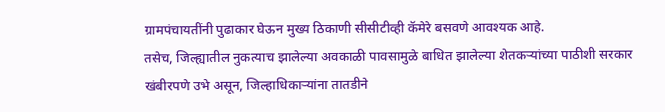ग्रामपंचायतींनी पुढाकार घेऊन मुख्य ठिकाणी सीसीटीव्ही कॅमेरे बसवणे आवश्यक आहे.
तसेच, जिल्ह्यातील नुकत्याच झालेल्या अवकाळी पावसामुळे बाधित झालेल्या शेतकऱ्यांच्या पाठीशी सरकार खंबीरपणे उभे असून, जिल्हाधिकाऱ्यांना तातडीने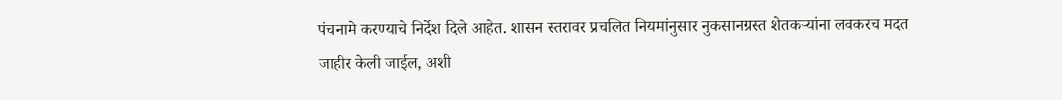पंचनामे करण्याचे निर्देश दिले आहेत. शासन स्तरावर प्रचलित नियमांनुसार नुकसानग्रस्त शेतकऱ्यांना लवकरच मदत जाहीर केली जाईल, अशी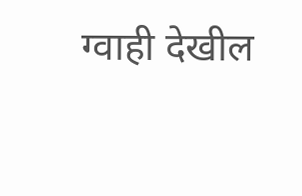ग्वाही देखील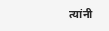त्यांनी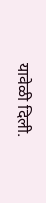यावेळी दिली.